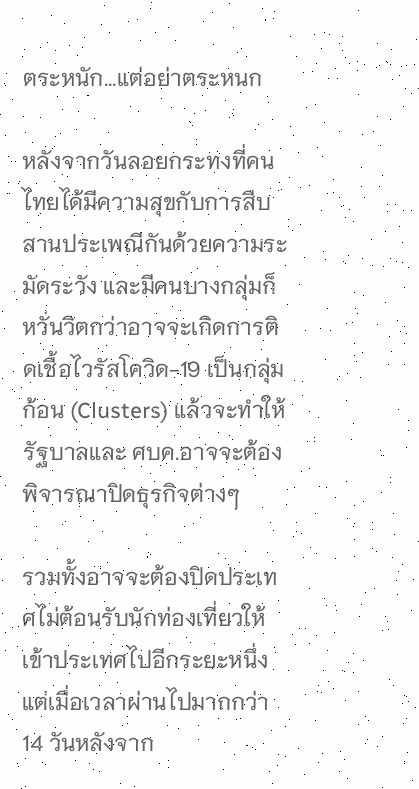ตระหนัก...แต่อย่าตระหนก

หลังจากวันลอยกระทงที่คนไทยได้มีความสุขกับการสืบสานประเพณีกันด้วยความระมัดระวัง และมีคนบางกลุ่มก็หวั่นวิตกว่าอาจจะเกิดการติดเชื้อไวรัสโควิด-19 เป็นกลุ่มก้อน (Clusters) แล้วจะทำให้รัฐบาลและ ศบค.อาจจะต้องพิจารณาปิดธุรกิจต่างๆ

รวมทั้งอาจจะต้องปิดประเทศไม่ต้อนรับนักท่องเที่ยวให้เข้าประเทศไปอีกระยะหนึ่ง แต่เมื่อเวลาผ่านไปมากกว่า 14 วันหลังจาก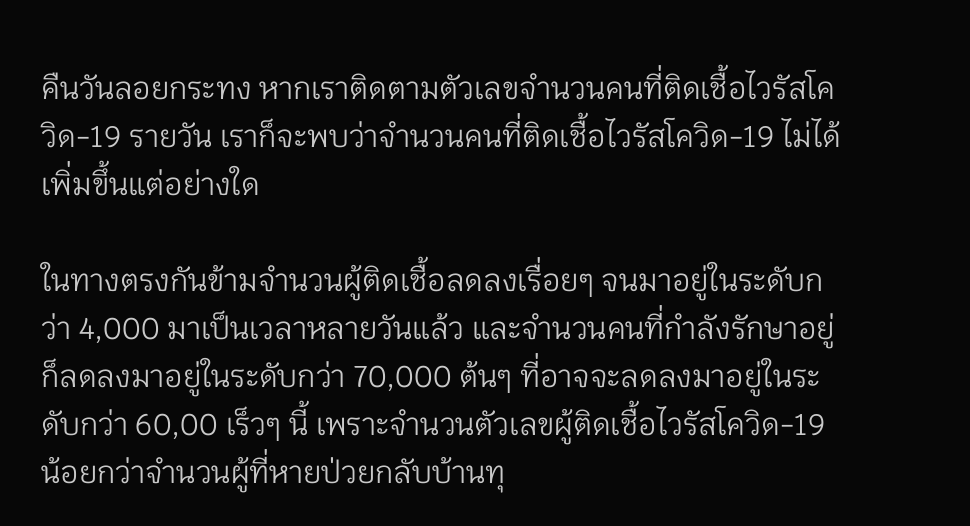คืนวันลอยกระทง หากเราติดตามตัวเลขจำนวนคนที่ติดเชื้อไวรัสโควิด-19 รายวัน เราก็จะพบว่าจำนวนคนที่ติดเชื้อไวรัสโควิด-19 ไม่ได้เพิ่มขึ้นแต่อย่างใด

ในทางตรงกันข้ามจำนวนผู้ติดเชื้อลดลงเรื่อยๆ จนมาอยู่ในระดับกว่า 4,000 มาเป็นเวลาหลายวันแล้ว และจำนวนคนที่กำลังรักษาอยู่ก็ลดลงมาอยู่ในระดับกว่า 70,000 ต้นๆ ที่อาจจะลดลงมาอยู่ในระดับกว่า 60,00 เร็วๆ นี้ เพราะจำนวนตัวเลขผู้ติดเชื้อไวรัสโควิด-19 น้อยกว่าจำนวนผู้ที่หายป่วยกลับบ้านทุ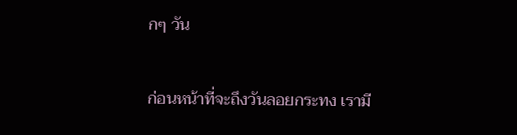กๆ วัน

ก่อนหน้าที่จะถึงวันลอยกระทง เรามี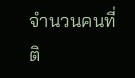จำนวนคนที่ติ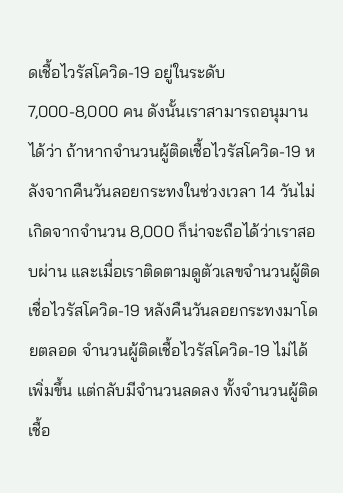ดเชื้อไวรัสโควิด-19 อยู่ในระดับ 7,000-8,000 คน ดังนั้นเราสามารถอนุมานได้ว่า ถ้าหากจำนวนผู้ติดเชื้อไวรัสโควิด-19 หลังจากคืนวันลอยกระทงในช่วงเวลา 14 วันไม่เกิดจากจำนวน 8,000 ก็น่าจะถือได้ว่าเราสอบผ่าน และเมื่อเราติดตามดูตัวเลขจำนวนผู้ติดเชื่อไวรัสโควิด-19 หลังคืนวันลอยกระทงมาโดยตลอด จำนวนผู้ติดเชื้อไวรัสโควิด-19 ไม่ได้เพิ่มขึ้น แต่กลับมีจำนวนลดลง ทั้งจำนวนผู้ติดเชื้อ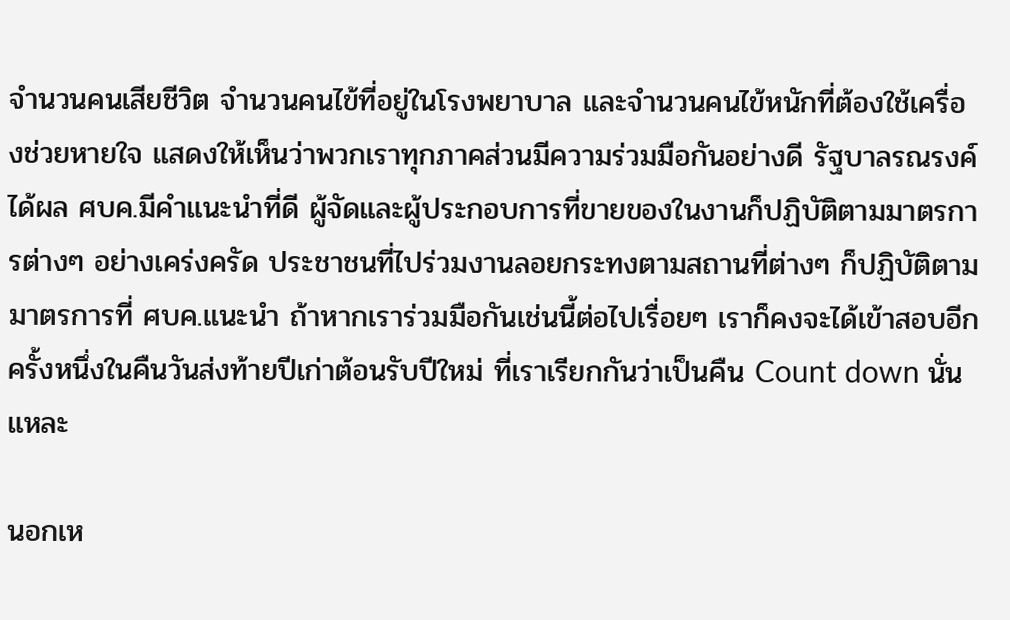จำนวนคนเสียชีวิต จำนวนคนไข้ที่อยู่ในโรงพยาบาล และจำนวนคนไข้หนักที่ต้องใช้เครื่องช่วยหายใจ แสดงให้เห็นว่าพวกเราทุกภาคส่วนมีความร่วมมือกันอย่างดี รัฐบาลรณรงค์ได้ผล ศบค.มีคำแนะนำที่ดี ผู้จัดและผู้ประกอบการที่ขายของในงานก็ปฏิบัติตามมาตรการต่างๆ อย่างเคร่งครัด ประชาชนที่ไปร่วมงานลอยกระทงตามสถานที่ต่างๆ ก็ปฏิบัติตามมาตรการที่ ศบค.แนะนำ ถ้าหากเราร่วมมือกันเช่นนี้ต่อไปเรื่อยๆ เราก็คงจะได้เข้าสอบอีกครั้งหนึ่งในคืนวันส่งท้ายปีเก่าต้อนรับปีใหม่ ที่เราเรียกกันว่าเป็นคืน Count down นั่นแหละ

นอกเห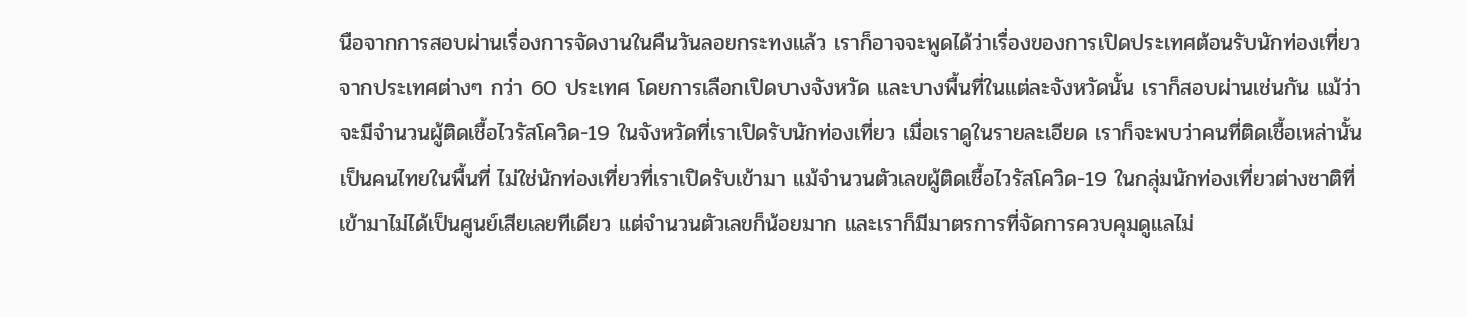นือจากการสอบผ่านเรื่องการจัดงานในคืนวันลอยกระทงแล้ว เราก็อาจจะพูดได้ว่าเรื่องของการเปิดประเทศต้อนรับนักท่องเที่ยวจากประเทศต่างๆ กว่า 60 ประเทศ โดยการเลือกเปิดบางจังหวัด และบางพื้นที่ในแต่ละจังหวัดนั้น เราก็สอบผ่านเช่นกัน แม้ว่าจะมีจำนวนผู้ติดเชื้อไวรัสโควิด-19 ในจังหวัดที่เราเปิดรับนักท่องเที่ยว เมื่อเราดูในรายละเอียด เราก็จะพบว่าคนที่ติดเชื้อเหล่านั้นเป็นคนไทยในพื้นที่ ไม่ใช่นักท่องเที่ยวที่เราเปิดรับเข้ามา แม้จำนวนตัวเลขผู้ติดเชื้อไวรัสโควิด-19 ในกลุ่มนักท่องเที่ยวต่างชาติที่เข้ามาไม่ได้เป็นศูนย์เสียเลยทีเดียว แต่จำนวนตัวเลขก็น้อยมาก และเราก็มีมาตรการที่จัดการควบคุมดูแลไม่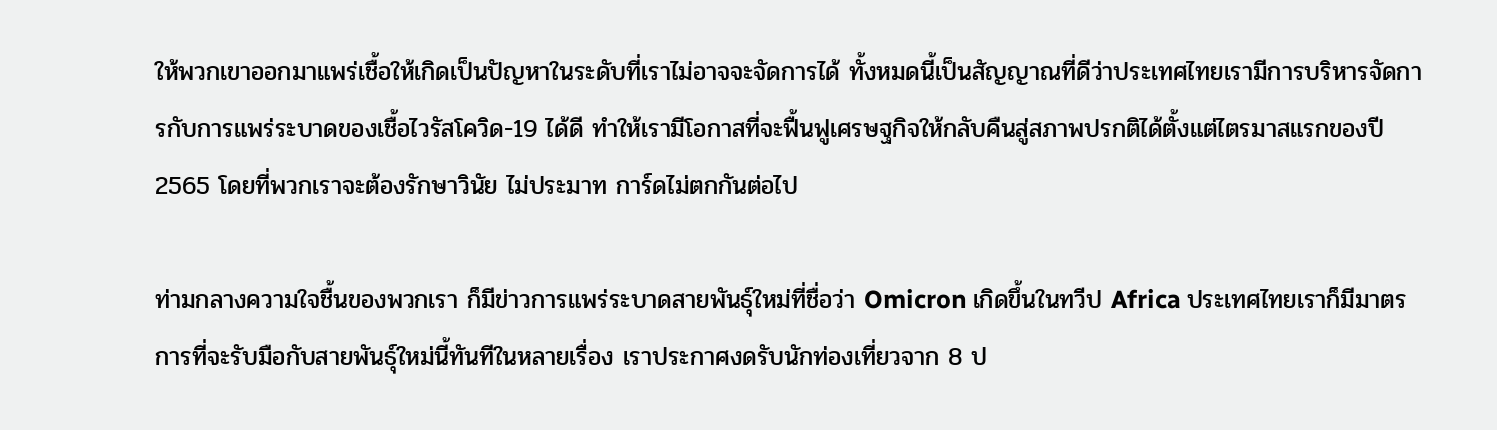ให้พวกเขาออกมาแพร่เชื้อให้เกิดเป็นปัญหาในระดับที่เราไม่อาจจะจัดการได้ ทั้งหมดนี้เป็นสัญญาณที่ดีว่าประเทศไทยเรามีการบริหารจัดการกับการแพร่ระบาดของเชื้อไวรัสโควิด-19 ได้ดี ทำให้เรามีโอกาสที่จะฟื้นฟูเศรษฐกิจให้กลับคืนสู่สภาพปรกติได้ตั้งแต่ไตรมาสแรกของปี 2565 โดยที่พวกเราจะต้องรักษาวินัย ไม่ประมาท การ์ดไม่ตกกันต่อไป

ท่ามกลางความใจชื้นของพวกเรา ก็มีข่าวการแพร่ระบาดสายพันธุ์ใหม่ที่ชื่อว่า Omicron เกิดขึ้นในทวีป Africa ประเทศไทยเราก็มีมาตรการที่จะรับมือกับสายพันธุ์ใหม่นี้ทันทีในหลายเรื่อง เราประกาศงดรับนักท่องเที่ยวจาก 8 ป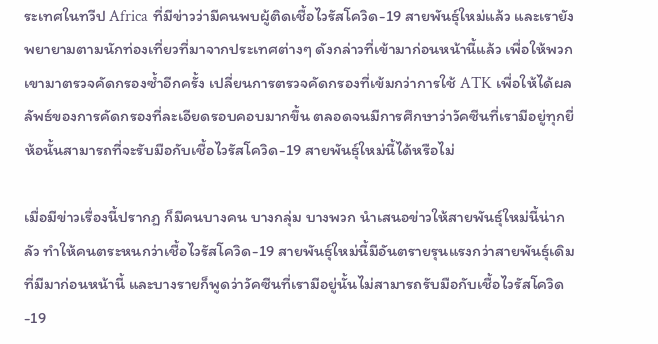ระเทศในทวีป Africa ที่มีข่าวว่ามีคนพบผู้ติดเชื้อไวรัสโควิด-19 สายพันธุ์ใหม่แล้ว และเรายังพยายามตามนักท่องเที่ยวที่มาจากประเทศต่างๆ ดังกล่าวที่เข้ามาก่อนหน้านี้แล้ว เพื่อให้พวกเขามาตรวจคัดกรองซ้ำอีกครั้ง เปลี่ยนการตรวจคัดกรองที่เข้มกว่าการใช้ ATK เพื่อให้ได้ผลลัพธ์ของการคัดกรองที่ละเอียดรอบคอบมากขึ้น ตลอดจนมีการศึกษาว่าวัคซีนที่เรามีอยู่ทุกยี่ห้อนั้นสามารถที่จะรับมือกับเชื้อไวรัสโควิด-19 สายพันธุ์ใหม่นี้ได้หรือไม่

เมื่อมีข่าวเรื่องนี้ปรากฏ ก็มีคนบางคน บางกลุ่ม บางพวก นำเสนอข่าวให้สายพันธุ์ใหม่นี้น่ากลัว ทำให้คนตระหนกว่าเชื้อไวรัสโควิด-19 สายพันธุ์ใหม่นี้มีอันตรายรุนแรงกว่าสายพันธุ์เดิมที่มีมาก่อนหน้านี้ และบางรายก็พูดว่าวัคซีนที่เรามีอยู่นั้นไม่สามารถรับมือกับเชื้อไวรัสโควิด-19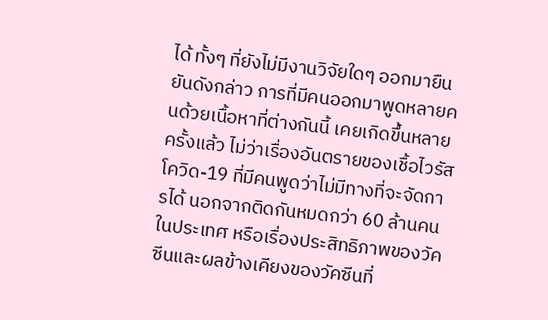ได้ ทั้งๆ ที่ยังไม่มีงานวิจัยใดๆ ออกมายืนยันดังกล่าว การที่มีคนออกมาพูดหลายคนด้วยเนื้อหาที่ต่างกันนี้ เคยเกิดขึ้นหลายครั้งแล้ว ไม่ว่าเรื่องอันตรายของเชื้อไวรัสโควิด-19 ที่มีคนพูดว่าไม่มีทางที่จะจัดการได้ นอกจากติดกันหมดกว่า 60 ล้านคนในประเทศ หรือเรื่องประสิทธิภาพของวัคซีนและผลข้างเคียงของวัคซีนที่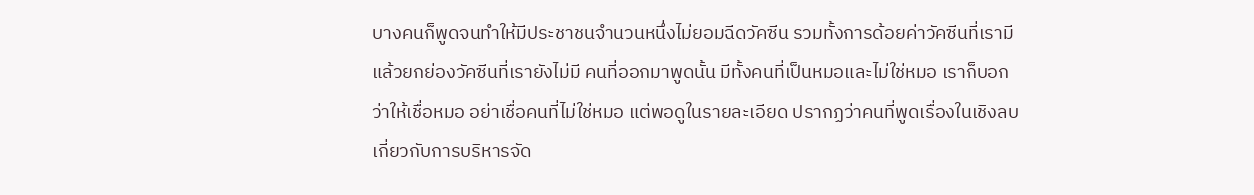บางคนก็พูดจนทำให้มีประชาชนจำนวนหนึ่งไม่ยอมฉีดวัคซีน รวมทั้งการด้อยค่าวัคซีนที่เรามี แล้วยกย่องวัคซีนที่เรายังไม่มี คนที่ออกมาพูดนั้น มีทั้งคนที่เป็นหมอและไม่ใช่หมอ เราก็บอกว่าให้เชื่อหมอ อย่าเชื่อคนที่ไม่ใช่หมอ แต่พอดูในรายละเอียด ปรากฏว่าคนที่พูดเรื่องในเชิงลบเกี่ยวกับการบริหารจัด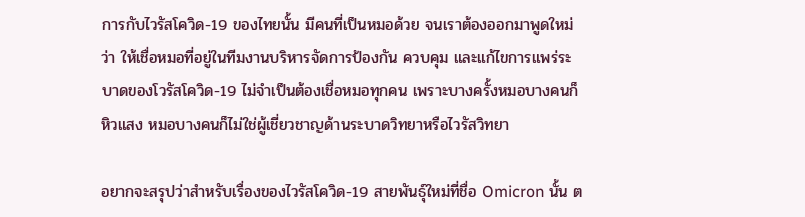การกับไวรัสโควิด-19 ของไทยนั้น มีคนที่เป็นหมอด้วย จนเราต้องออกมาพูดใหม่ว่า ให้เชื่อหมอที่อยู่ในทีมงานบริหารจัดการป้องกัน ควบคุม และแก้ไขการแพร่ระบาดของโวรัสโควิด-19 ไม่จำเป็นต้องเชื่อหมอทุกคน เพราะบางครั้งหมอบางคนก็หิวแสง หมอบางคนก็ไม่ใช่ผู้เชี่ยวชาญด้านระบาดวิทยาหรือไวรัสวิทยา

อยากจะสรุปว่าสำหรับเรื่องของไวรัสโควิด-19 สายพันธุ์ใหม่ที่ชื่อ Omicron นั้น ต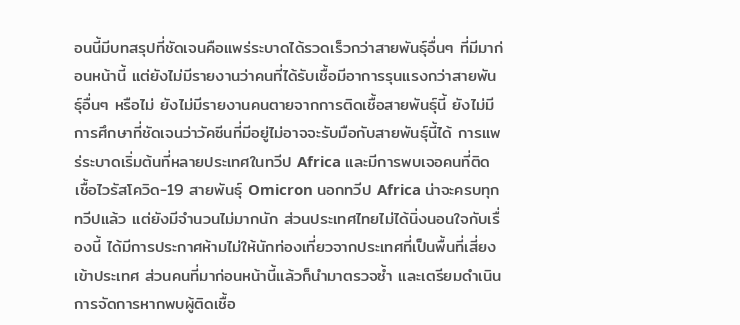อนนี้มีบทสรุปที่ชัดเจนคือแพร่ระบาดได้รวดเร็วกว่าสายพันธุ์อื่นๆ ที่มีมาก่อนหน้านี้ แต่ยังไม่มีรายงานว่าคนที่ได้รับเชื้อมีอาการรุนแรงกว่าสายพันธุ์อื่นๆ หรือไม่ ยังไม่มีรายงานคนตายจากการติดเชื้อสายพันธุ์นี้ ยังไม่มีการศึกษาที่ชัดเจนว่าวัคซีนที่มีอยู่ไม่อาจจะรับมือกับสายพันธุ์นี้ได้ การแพร่ระบาดเริ่มต้นที่หลายประเทศในทวีป Africa และมีการพบเจอคนที่ติดเชื้อไวรัสโควิด-19 สายพันธุ์ Omicron นอกทวีป Africa น่าจะครบทุกทวีปแล้ว แต่ยังมีจำนวนไม่มากนัก ส่วนประเทศไทยไม่ได้นิ่งนอนใจกับเรื่องนี้ ได้มีการประกาศห้ามไม่ให้นักท่องเที่ยวจากประเทศที่เป็นพื้นที่เสี่ยงเข้าประเทศ ส่วนคนที่มาก่อนหน้านี้แล้วก็นำมาตรวจซ้ำ และเตรียมดำเนินการจัดการหากพบผู้ติดเชื้อ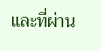และที่ผ่าน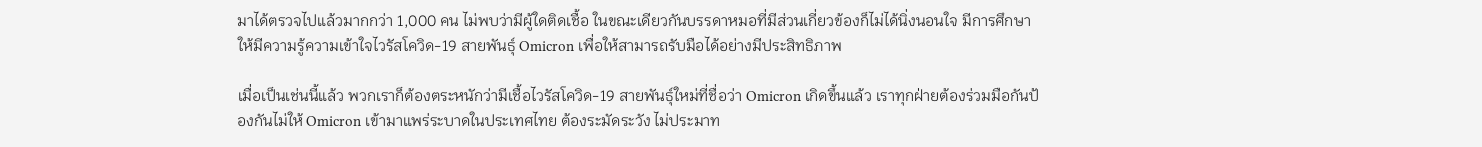มาได้ตรวจไปแล้วมากกว่า 1,000 คน ไม่พบว่ามีผู้ใดติดเชื้อ ในขณะเดียวกันบรรดาหมอที่มีส่วนเกี่ยวข้องก็ไม่ได้นิ่งนอนใจ มีการศึกษาให้มีความรู้ความเข้าใจไวรัสโควิด-19 สายพันธุ์ Omicron เพื่อให้สามารถรับมือได้อย่างมีประสิทธิภาพ

เมื่อเป็นเช่นนี้แล้ว พวกเราก็ต้องตระหนักว่ามีเชื้อไวรัสโควิด-19 สายพันธุ์ใหม่ที่ชื่อว่า Omicron เกิดขึ้นแล้ว เราทุกฝ่ายต้องร่วมมือกันป้องกันไม่ให้ Omicron เข้ามาแพร่ระบาดในประเทศไทย ต้องระมัดระวัง ไม่ประมาท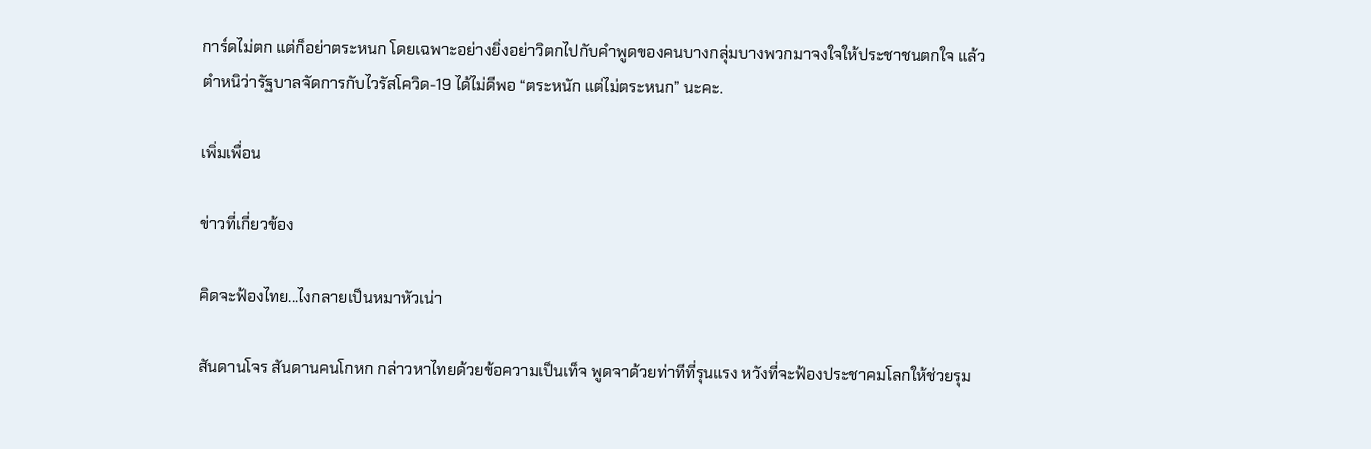การ์ดไม่ตก แต่ก็อย่าตระหนก โดยเฉพาะอย่างยิ่งอย่าวิตกไปกับคำพูดของคนบางกลุ่มบางพวกมาจงใจให้ประชาชนตกใจ แล้วตำหนิว่ารัฐบาลจัดการกับไวรัสโควิด-19 ได้ไม่ดีพอ “ตระหนัก แต่ไม่ตระหนก” นะคะ.

เพิ่มเพื่อน

ข่าวที่เกี่ยวข้อง

คิดจะฟ้องไทย...ไงกลายเป็นหมาหัวเน่า

สันดานโจร สันดานคนโกหก กล่าวหาไทยด้วยข้อความเป็นเท็จ พูดจาด้วยท่าทีที่รุนแรง หวังที่จะฟ้องประชาคมโลกให้ช่วยรุม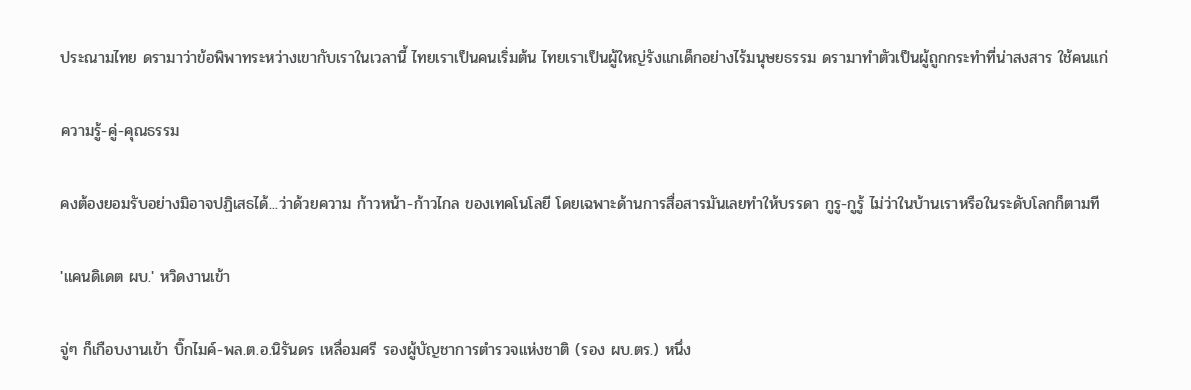ประณามไทย ดรามาว่าข้อพิพาทระหว่างเขากับเราในเวลานี้ ไทยเราเป็นคนเริ่มต้น ไทยเราเป็นผู้ใหญ่รังแกเด็กอย่างไร้มนุษยธรรม ดรามาทำตัวเป็นผู้ถูกกระทำที่น่าสงสาร ใช้คนแก่

ความรู้-คู่-คุณธรรม

คงต้องยอมรับอย่างมิอาจปฏิเสธได้...ว่าด้วยความ ก้าวหน้า-ก้าวไกล ของเทคโนโลยี โดยเฉพาะด้านการสื่อสารมันเลยทำให้บรรดา กูรู-กูรู้ ไม่ว่าในบ้านเราหรือในระดับโลกก็ตามที

'แคนดิเดต ผบ.' หวิดงานเข้า

จู่ๆ ก็เกือบงานเข้า บิ๊กไมค์-พล.ต.อ.นิรันดร เหลื่อมศรี รองผู้บัญชาการตำรวจแห่งชาติ (รอง ผบ.ตร.) หนึ่ง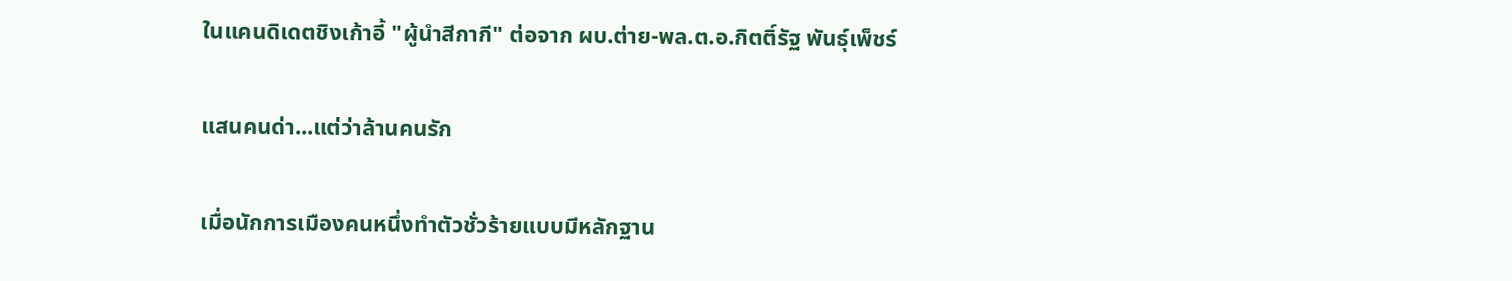ในแคนดิเดตชิงเก้าอี้ "ผู้นำสีกากี" ต่อจาก ผบ.ต่าย-พล.ต.อ.กิตติ์รัฐ พันธุ์เพ็ชร์

แสนคนด่า...แต่ว่าล้านคนรัก

เมื่อนักการเมืองคนหนึ่งทำตัวชั่วร้ายแบบมีหลักฐาน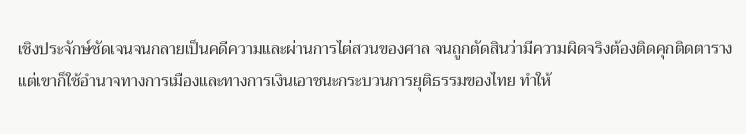เชิงประจักษ์ชัดเจนจนกลายเป็นคดีความและผ่านการไต่สวนของศาล จนถูกตัดสินว่ามีความผิดจริงต้องติดคุกติดตาราง แต่เขาก็ใช้อำนาจทางการเมืองและทางการเงินเอาชนะกระบวนการยุติธรรมของไทย ทำให้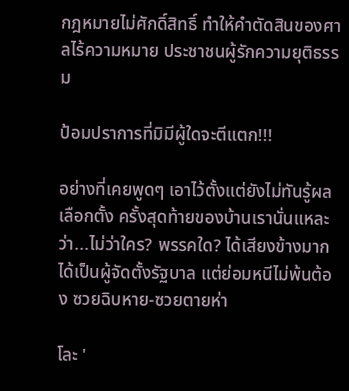กฎหมายไม่ศักดิ์สิทธิ์ ทำให้คำตัดสินของศาลไร้ความหมาย ประชาชนผู้รักความยุติธรรม

ป้อมปราการที่มิมีผู้ใดจะตีแตก!!!

อย่างที่เคยพูดๆ เอาไว้ตั้งแต่ยังไม่ทันรู้ผล เลือกตั้ง ครั้งสุดท้ายของบ้านเรานั่นแหละว่า...ไม่ว่าใคร? พรรคใด? ได้เสียงข้างมาก ได้เป็นผู้จัดตั้งรัฐบาล แต่ย่อมหนีไม่พ้นต้อง ซวยฉิบหาย-ซวยตายห่า

โละ '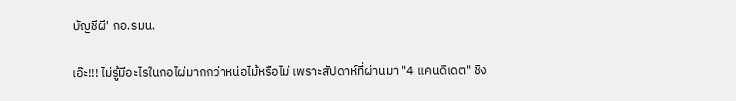บัญชีผี' กอ.รมน.

เอ๊ะ!!! ไม่รู้มีอะไรในกอไผ่มากกว่าหน่อไม้หรือไม่ เพราะสัปดาห์ที่ผ่านมา "4 แคนดิเดต" ชิง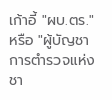เก้าอี้ "ผบ.ตร." หรือ "ผู้บัญชาการตำรวจแห่งชา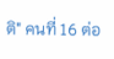ติ" คนที่ 16 ต่อ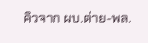คิวจาก ผบ.ต่าย-พล.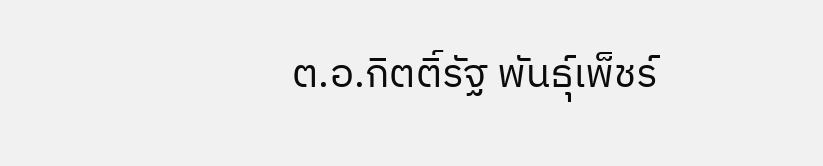ต.อ.กิตติ์รัฐ พันธุ์เพ็ชร์